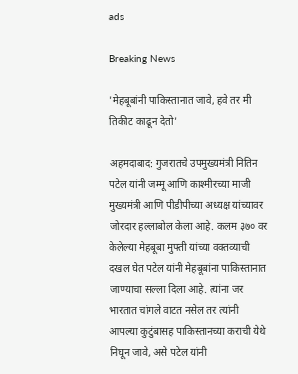ads

Breaking News

'मेहबूबांनी पाकिस्तानात जावे, हवे तर मी तिकीट काढून देतो'

अहमदाबाद: गुजरातचे उपमुख्यमंत्री नितिन पटेल यांनी जम्मू आणि काश्मीरच्या माजी मुख्यमंत्री आणि पीडीपीच्या अध्यक्ष यांच्यावर जोरदार हल्लाबोल केला आहे. कलम ३७० वर केलेल्या मेहबूबा मुफ्ती यांच्या वक्तव्याची दखल घेत पटेल यांनी मेहबूबांना पाकिस्तानात जाण्याचा सल्ला दिला आहे. त्यांना जर भारतात चांगले वाटत नसेल तर त्यांनी आपल्या कुटुंबासह पाकिस्तानच्या कराची येथे निघून जावे, असे पटेल यांनी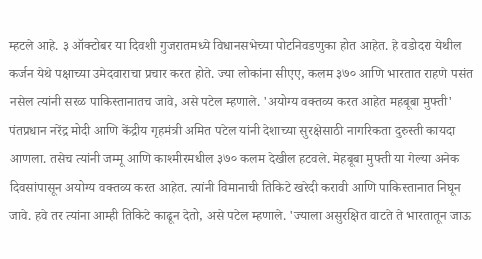म्हटले आहे. ३ ऑक्टोबर या दिवशी गुजरातमध्ये विधानसभेच्या पोटनिवडणुका होत आहेत. हे वडोदरा येथील कर्जन येथे पक्षाच्या उमेदवाराचा प्रचार करत होते. ज्या लोकांना सीएए, कलम ३७० आणि भारतात राहणे पसंत नसेल त्यांनी सरळ पाकिस्तानातच जावे, असे पटेल म्हणाले. 'अयोग्य वक्तव्य करत आहेत महबूबा मुफ्ती' पंतप्रधान नरेंद्र मोदी आणि केंद्रीय गृहमंत्री अमित पटेल यांनी देशाच्या सुरक्षेसाठी नागरिकता दुरुस्ती कायदा आणला. तसेच त्यांनी जम्मू आणि काश्मीरमधील ३७० कलम देखील हटवले. मेहबूबा मुफ्ती या गेल्या अनेक दिवसांपासून अयोग्य वक्तव्य करत आहेत. त्यांनी विमानाची तिकिटे खरेदी करावी आणि पाकिस्तानात निघून जावे. हवे तर त्यांना आम्ही तिकिटे काढून देतो, असे पटेल म्हणाले. 'ज्याला असुरक्षित वाटते ते भारतातून जाऊ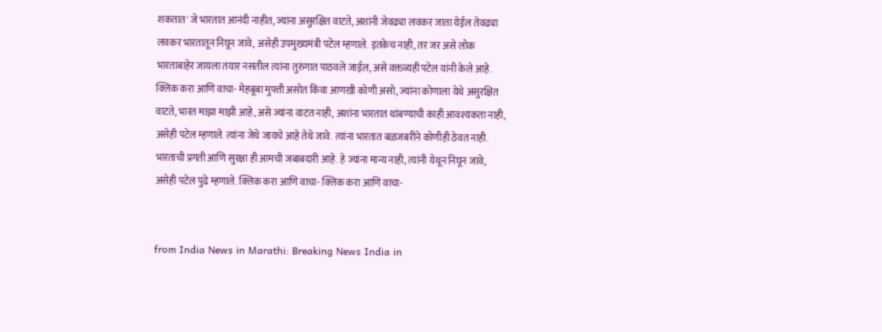शकतात' जे भारतात आनंदी नाहीत, ज्यांना असुरक्षित वाटते, अशांनी जेवढ्या लवकर जाता येईल तेवढ्या लवकर भारतातून निघून जावे, असेही उपमुख्यमंत्री पटेल म्हणाले. इतकेच नाही, तर जर असे लोक भारताबाहेर जायला तयार नसतील त्यांना तुरुंगात पाठवले जाईल, असे वक्तव्यही पटेल यांनी केले आहे. क्लिक करा आणि वाचा- मेहबूबा मुफ्ती असोत किंवा आणखी कोणी असो, ज्यांना कोणाला येथे असुरक्षित वाटते, भारत माझा माझी आहे, असे ज्यांना वाटत नाही, अशांना भारतात थांबण्याची काही आवश्यकता नाही, असेही पटेल म्हणाले. त्यांना जेथे जायचे आहे तेथे जावे. त्यांना भारतात बळजबरीने कोणीही ठेवत नाही. भारताची प्रगती आणि सुरक्षा ही आमची जबाबदारी आहे. हे ज्यांना मान्य नाही, त्यांनी येथून निघून जावे, असेही पटेल पुढे म्हणाले. क्लिक करा आणि वाचा- क्लिक करा आणि वाचा-


from India News in Marathi: Breaking News India in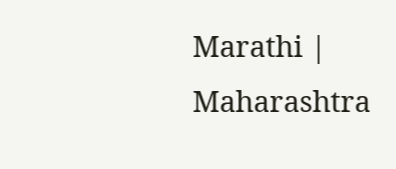Marathi | Maharashtra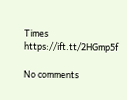Times https://ift.tt/2HGmp5f

No comments